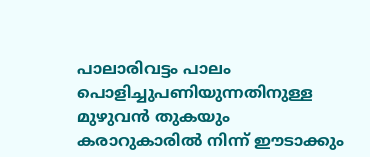പാലാരിവട്ടം പാലം പൊളിച്ചുപണിയുന്നതിനുള്ള മുഴുവന്‍ തുകയും കരാറുകാരിൽ നിന്ന് ഈടാക്കും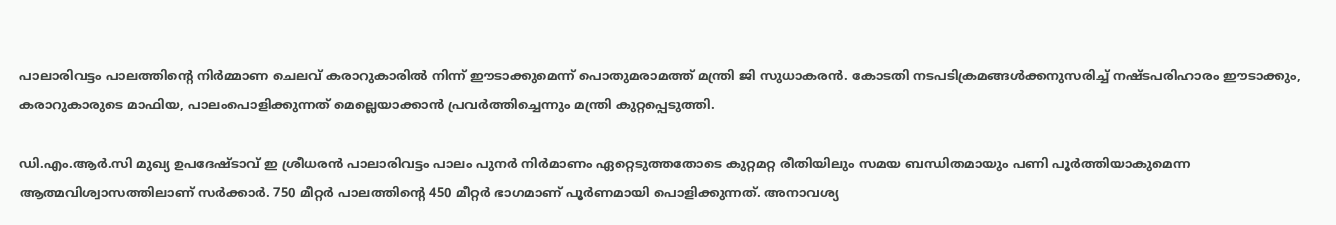പാലാരിവട്ടം പാലത്തിന്‍റെ നിര്‍മ്മാണ ചെലവ് കരാറുകാരില്‍ നിന്ന് ഈടാക്കുമെന്ന് പൊതുമരാമത്ത് മന്ത്രി ജി സുധാകരന്‍. കോടതി നടപടിക്രമങ്ങള്‍ക്കനുസരിച്ച്‌ നഷ്ടപരിഹാരം ഈടാക്കും, കരാറുകാരുടെ മാഫിയ, പാലംപൊളിക്കുന്നത് മെല്ലെയാക്കാന്‍ പ്രവര്‍ത്തിച്ചെന്നും മന്ത്രി കുറ്റപ്പെടുത്തി.

ഡി.എം.ആര്‍.സി മുഖ്യ ഉപദേഷ്ടാവ് ഇ ശ്രീധരന്‍ പാലാരിവട്ടം പാലം പുനര്‍ നിര്‍മാണം ഏറ്റെടുത്തതോടെ കുറ്റമറ്റ രീതിയിലും സമയ ബന്ധിതമായും പണി പൂര്‍ത്തിയാകുമെന്ന ആത്മവിശ്വാസത്തിലാണ് സര്‍ക്കാര്‍. 750 മീറ്റര്‍ പാലത്തിന്റെ 450 മീറ്റര്‍ ഭാഗമാണ് പൂര്‍ണമായി പൊളിക്കുന്നത്. അനാവശ്യ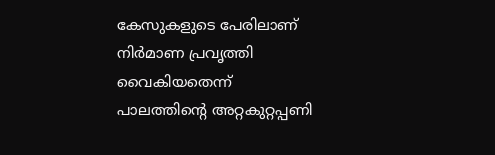കേസുകളുടെ പേരിലാണ് നിര്‍മാണ പ്രവൃത്തി വൈകിയതെന്ന് പാലത്തിന്റെ അറ്റകുറ്റപ്പണി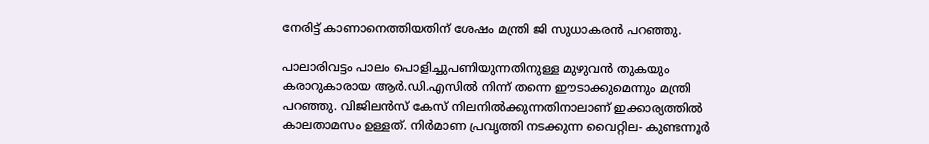നേരിട്ട് കാണാനെത്തിയതിന് ശേഷം മന്ത്രി ജി സുധാകരന്‍ പറഞ്ഞു.

പാലാരിവട്ടം പാലം പൊളിച്ചുപണിയുന്നതിനുള്ള മുഴുവന്‍ തുകയും കരാറുകാരായ ആര്‍.ഡി.എസില്‍ നിന്ന് തന്നെ ഈടാക്കുമെന്നും മന്ത്രി പറഞ്ഞു. വിജിലന്‍സ് കേസ് നിലനില്‍ക്കുന്നതിനാലാണ് ഇക്കാര്യത്തില്‍ കാലതാമസം ഉള്ളത്. നിര്‍മാണ പ്രവൃത്തി നടക്കുന്ന വൈറ്റില- കുണ്ടന്നൂര്‍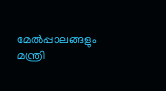മേല്‍പ്പാലങ്ങളും മന്ത്രി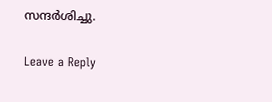സന്ദര്‍ശിച്ചു.

Leave a Reply